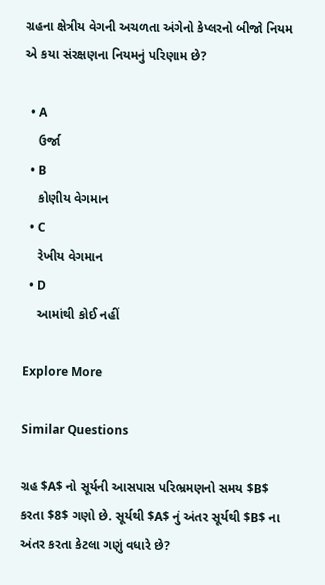ગ્રહના ક્ષેત્રીય વેગની અચળતા અંગેનો કેપ્લરનો બીજો નિયમ એ કયા સંરક્ષણના નિયમનું પરિણામ છે?

  • A
    ઉર્જા
  • B
    કોણીય વેગમાન
  • C
    રેખીય વેગમાન
  • D
    આમાંથી કોઈ નહીં

Explore More

Similar Questions

ગ્રહ $A$ નો સૂર્યની આસપાસ પરિભ્રમણનો સમય $B$ કરતા $8$ ગણો છે. સૂર્યથી $A$ નું અંતર સૂર્યથી $B$ ના અંતર કરતા કેટલા ગણું વધારે છે?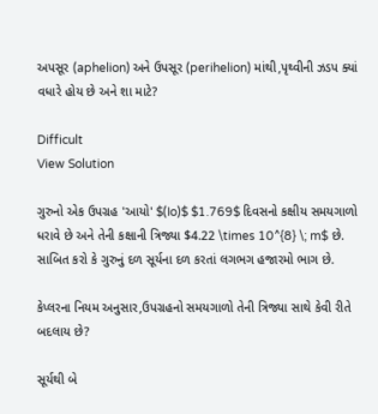અપસૂર (aphelion) અને ઉપસૂર (perihelion) માંથી,પૃથ્વીની ઝડપ ક્યાં વધારે હોય છે અને શા માટે?

Difficult
View Solution

ગુરુનો એક ઉપગ્રહ 'આયો' $(Io)$ $1.769$ દિવસનો કક્ષીય સમયગાળો ધરાવે છે અને તેની કક્ષાની ત્રિજ્યા $4.22 \times 10^{8} \; m$ છે. સાબિત કરો કે ગુરુનું દળ સૂર્યના દળ કરતાં લગભગ હજારમો ભાગ છે.

કેપ્લરના નિયમ અનુસાર,ઉપગ્રહનો સમયગાળો તેની ત્રિજ્યા સાથે કેવી રીતે બદલાય છે?

સૂર્યથી બે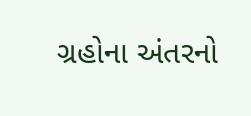ગ્રહોના અંતરનો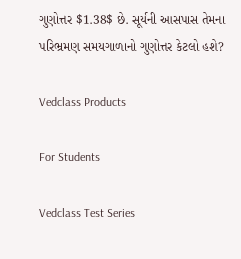ગુણોત્તર $1.38$ છે. સૂર્યની આસપાસ તેમના પરિભ્રમણ સમયગાળાનો ગુણોત્તર કેટલો હશે?

Vedclass Products

For Students

Vedclass Test Series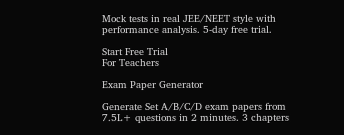Mock tests in real JEE/NEET style with performance analysis. 5-day free trial.

Start Free Trial
For Teachers

Exam Paper Generator

Generate Set A/B/C/D exam papers from 7.5L+ questions in 2 minutes. 3 chapters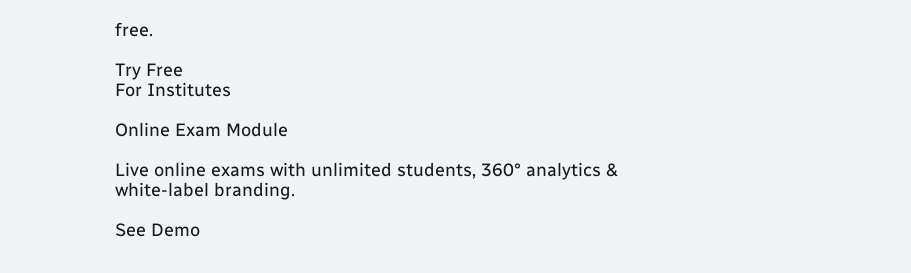free.

Try Free
For Institutes

Online Exam Module

Live online exams with unlimited students, 360° analytics & white-label branding.

See Demo